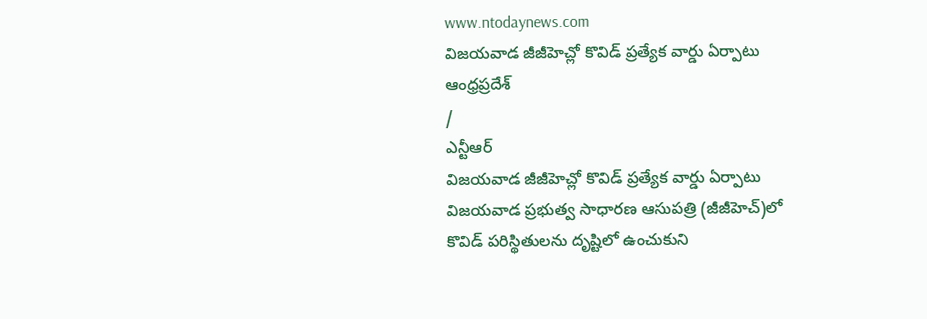www.ntodaynews.com
విజయవాడ జీజీహెచ్లో కొవిడ్ ప్రత్యేక వార్డు ఏర్పాటు
ఆంధ్రప్రదేశ్
/
ఎన్టీఆర్
విజయవాడ జీజీహెచ్లో కొవిడ్ ప్రత్యేక వార్డు ఏర్పాటు
విజయవాడ ప్రభుత్వ సాధారణ ఆసుపత్రి (జీజీహెచ్)లో కొవిడ్ పరిస్థితులను దృష్టిలో ఉంచుకుని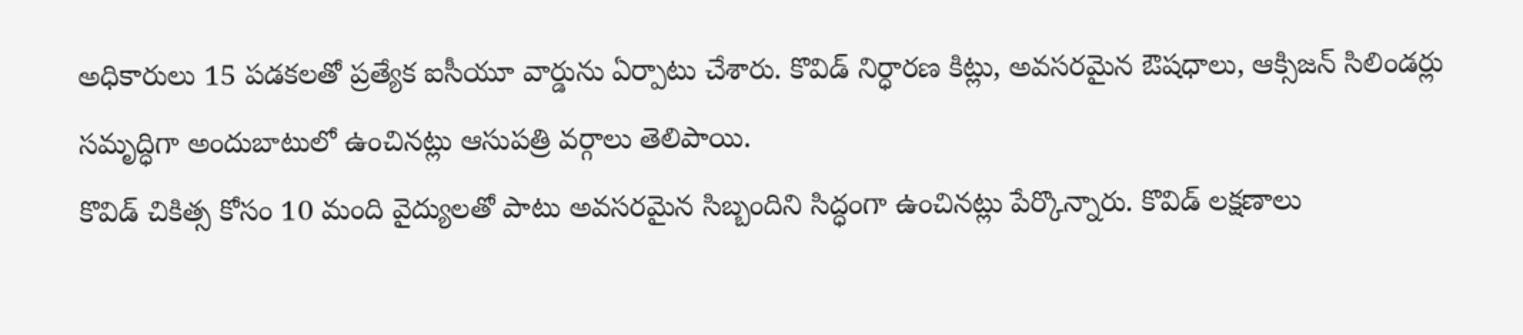అధికారులు 15 పడకలతో ప్రత్యేక ఐసీయూ వార్డును ఏర్పాటు చేశారు. కొవిడ్ నిర్ధారణ కిట్లు, అవసరమైన ఔషధాలు, ఆక్సిజన్ సిలిండర్లు సమృద్ధిగా అందుబాటులో ఉంచినట్లు ఆసుపత్రి వర్గాలు తెలిపాయి.
కొవిడ్ చికిత్స కోసం 10 మంది వైద్యులతో పాటు అవసరమైన సిబ్బందిని సిద్ధంగా ఉంచినట్లు పేర్కొన్నారు. కొవిడ్ లక్షణాలు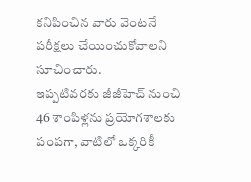కనిపించిన వారు వెంటనే పరీక్షలు చేయించుకోవాలని సూచించారు.
ఇప్పటివరకు జీజీహెచ్ నుంచి 46 శాంపిళ్లను ప్రయోగశాలకు పంపగా, వాటిలో ఒక్కరికీ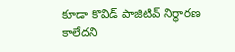కూడా కొవిడ్ పాజిటివ్ నిర్ధారణ కాలేదని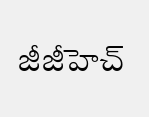జీజీహెచ్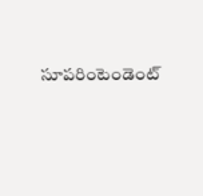సూపరింటెండెంట్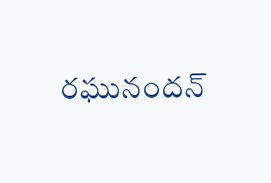రఘునందన్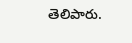తెలిపారు.